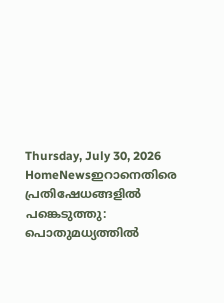Thursday, July 30, 2026
HomeNewsഇറാനെതിരെ പ്രതിഷേധങ്ങളിൽ പങ്കെടുത്തു: പൊതുമധ്യത്തിൽ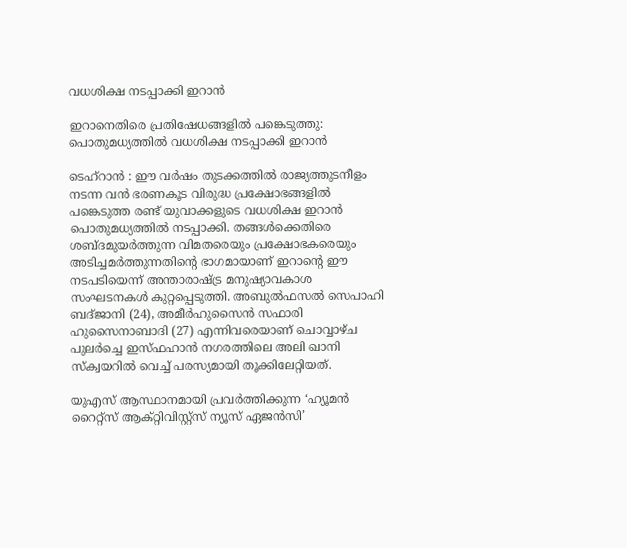വധശിക്ഷ നടപ്പാക്കി ഇറാൻ

ഇറാനെതിരെ പ്രതിഷേധങ്ങളിൽ പങ്കെടുത്തു: പൊതുമധ്യത്തിൽ വധശിക്ഷ നടപ്പാക്കി ഇറാൻ

ടെഹ്‌റാൻ : ഈ വർഷം തുടക്കത്തിൽ രാജ്യത്തുടനീളം നടന്ന വൻ ഭരണകൂട വിരുദ്ധ പ്രക്ഷോഭങ്ങളിൽ പങ്കെടുത്ത രണ്ട് യുവാക്കളുടെ വധശിക്ഷ ഇറാൻ പൊതുമധ്യത്തിൽ നടപ്പാക്കി. തങ്ങൾക്കെതിരെ ശബ്‍ദമുയർത്തുന്ന വിമതരെയും പ്രക്ഷോഭകരെയും അടിച്ചമർത്തുന്നതിന്‍റെ ഭാഗമായാണ് ഇറാന്‍റെ ഈ നടപടിയെന്ന് അന്താരാഷ്ട്ര മനുഷ്യാവകാശ സംഘടനകൾ കുറ്റപ്പെടുത്തി. അബുൽഫസൽ സെപാഹി ബദ്ജാനി (24), അമീർഹുസൈൻ സഫാരി ഹുസൈനാബാദി (27) എന്നിവരെയാണ് ചൊവ്വാഴ്ച പുലർച്ചെ ഇസ്ഫഹാൻ നഗരത്തിലെ അലി ഖാനി സ്ക്വയറിൽ വെച്ച് പരസ്യമായി തൂക്കിലേറ്റിയത്.

യുഎസ് ആസ്ഥാനമായി പ്രവർത്തിക്കുന്ന ‘ഹ്യൂമൻ റൈറ്റ്സ് ആക്റ്റിവിസ്റ്റ്സ് ന്യൂസ് ഏജൻസി’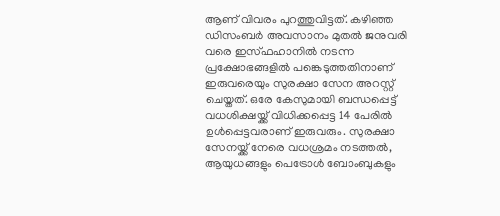ആണ് വിവരം പുറത്തുവിട്ടത്. കഴിഞ്ഞ ഡിസംബർ അവസാനം മുതൽ ജനുവരി വരെ ഇസ്ഫഹാനിൽ നടന്ന പ്രക്ഷോഭങ്ങളിൽ പങ്കെടുത്തതിനാണ് ഇരുവരെയും സുരക്ഷാ സേന അറസ്റ്റ് ചെയ്തത്. ഒരേ കേസുമായി ബന്ധപ്പെട്ട് വധശിക്ഷയ്ക്ക് വിധിക്കപ്പെട്ട 14 പേരിൽ ഉൾപ്പെട്ടവരാണ് ഇരുവരും. സുരക്ഷാ സേനയ്ക്ക് നേരെ വധശ്രമം നടത്തൽ, ആയുധങ്ങളും പെട്രോൾ ബോംബുകളും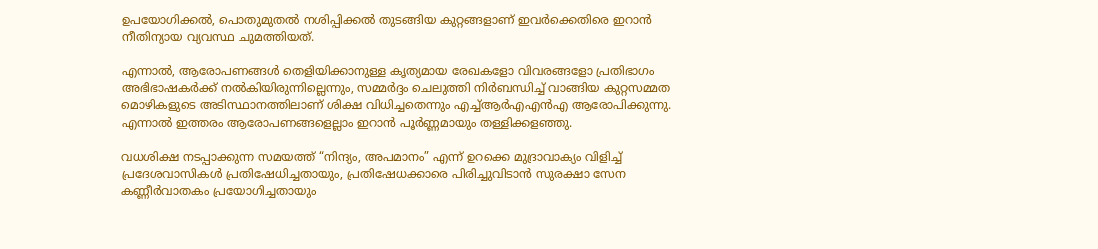ഉപയോഗിക്കൽ, പൊതുമുതൽ നശിപ്പിക്കൽ തുടങ്ങിയ കുറ്റങ്ങളാണ് ഇവർക്കെതിരെ ഇറാൻ നീതിന്യായ വ്യവസ്ഥ ചുമത്തിയത്.

എന്നാൽ, ആരോപണങ്ങൾ തെളിയിക്കാനുള്ള കൃത്യമായ രേഖകളോ വിവരങ്ങളോ പ്രതിഭാഗം അഭിഭാഷകർക്ക് നൽകിയിരുന്നില്ലെന്നും, സമ്മർദ്ദം ചെലുത്തി നിർബന്ധിച്ച് വാങ്ങിയ കുറ്റസമ്മത മൊഴികളുടെ അടിസ്ഥാനത്തിലാണ് ശിക്ഷ വിധിച്ചതെന്നും എച്ച്ആർഎഎൻഎ ആരോപിക്കുന്നു. എന്നാൽ ഇത്തരം ആരോപണങ്ങളെല്ലാം ഇറാൻ പൂർണ്ണമായും തള്ളിക്കളഞ്ഞു.

വധശിക്ഷ നടപ്പാക്കുന്ന സമയത്ത് “നിന്ദ്യം, അപമാനം” എന്ന് ഉറക്കെ മുദ്രാവാക്യം വിളിച്ച് പ്രദേശവാസികൾ പ്രതിഷേധിച്ചതായും, പ്രതിഷേധക്കാരെ പിരിച്ചുവിടാൻ സുരക്ഷാ സേന കണ്ണീർവാതകം പ്രയോഗിച്ചതായും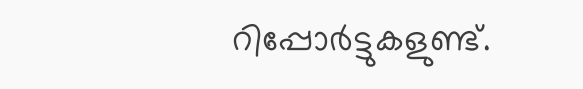റിപ്പോർട്ടുകളുണ്ട്.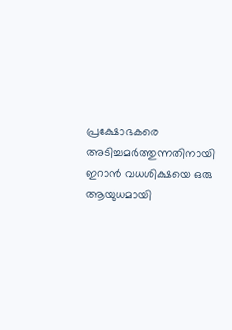പ്രക്ഷോഭകരെ അടിച്ചമർത്തുന്നതിനായി ഇറാൻ വധശിക്ഷയെ ഒരു ആയുധമായി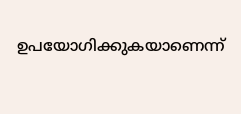ഉപയോഗിക്കുകയാണെന്ന്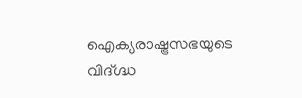ഐക്യരാഷ്ട്രസഭയുടെ വിദ്ഗ്ദ്ധ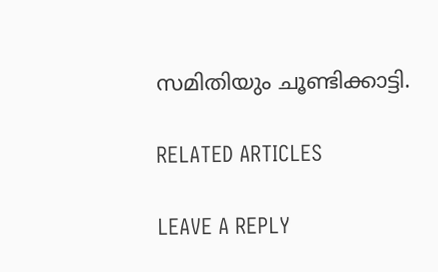സമിതിയും ചൂണ്ടിക്കാട്ടി.

RELATED ARTICLES

LEAVE A REPLY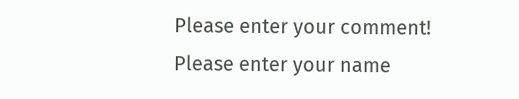Please enter your comment!
Please enter your name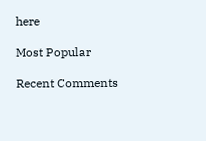here

Most Popular

Recent Comments